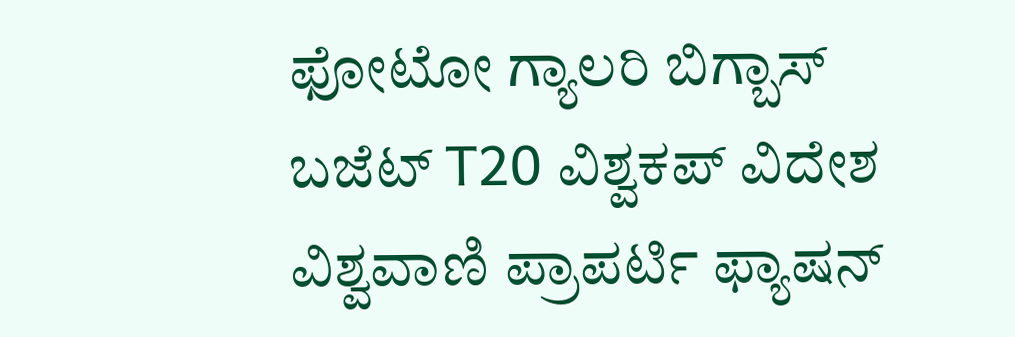ಫೋಟೋ ಗ್ಯಾಲರಿ ಬಿಗ್ಬಾಸ್ ಬಜೆಟ್ T20 ವಿಶ್ವಕಪ್ ವಿದೇಶ ವಿಶ್ವವಾಣಿ ಪ್ರಾಪರ್ಟಿ ಫ್ಯಾಷನ್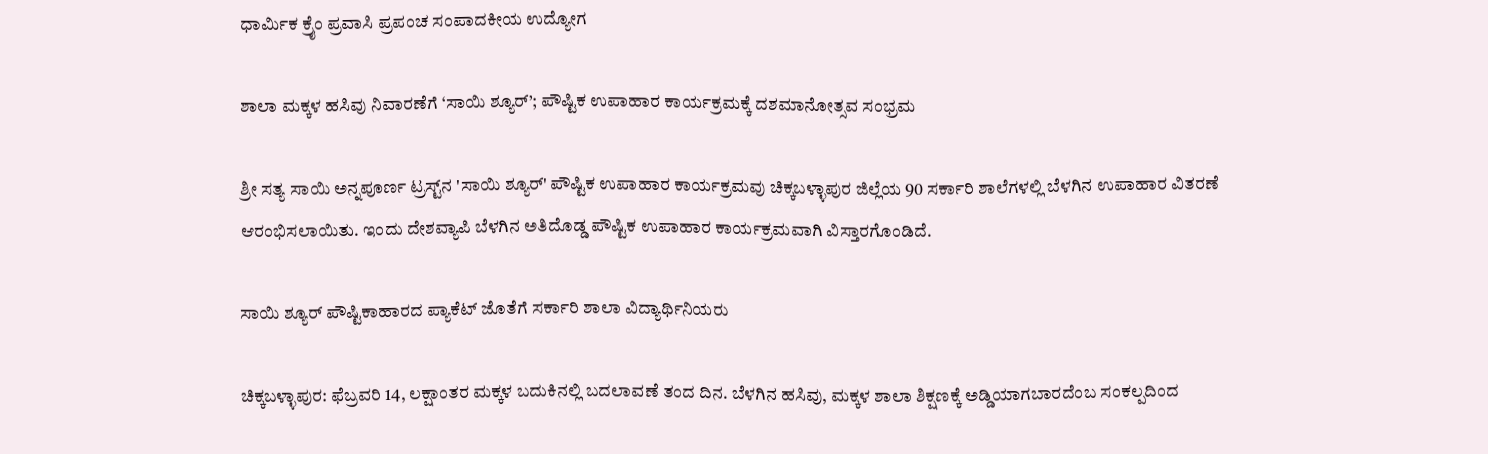ಧಾರ್ಮಿಕ ಕ್ರೈಂ ಪ್ರವಾಸಿ ಪ್ರಪಂಚ ಸಂಪಾದಕೀಯ ಉದ್ಯೋಗ

ಶಾಲಾ ಮಕ್ಕಳ ಹಸಿವು ನಿವಾರಣೆಗೆ ‘ಸಾಯಿ ಶ್ಯೂರ್’; ಪೌಷ್ಟಿಕ ಉಪಾಹಾರ ಕಾರ್ಯಕ್ರಮಕ್ಕೆ ದಶಮಾನೋತ್ಸವ ಸಂಭ್ರಮ

ಶ್ರೀ ಸತ್ಯ ಸಾಯಿ ಅನ್ನಪೂರ್ಣ ಟ್ರಸ್ಟ್‌ನ 'ಸಾಯಿ ಶ್ಯೂರ್' ಪೌಷ್ಟಿಕ ಉಪಾಹಾರ ಕಾರ್ಯಕ್ರಮವು ಚಿಕ್ಕಬಳ್ಳಾಪುರ ಜಿಲ್ಲೆಯ 90 ಸರ್ಕಾರಿ ಶಾಲೆಗಳಲ್ಲಿ ಬೆಳಗಿನ ಉಪಾಹಾರ ವಿತರಣೆ ಆರಂಭಿಸಲಾಯಿತು. ಇಂದು ದೇಶವ್ಯಾಪಿ ಬೆಳಗಿನ ಅತಿದೊಡ್ಡ ಪೌಷ್ಟಿಕ ಉಪಾಹಾರ ಕಾರ್ಯಕ್ರಮವಾಗಿ ವಿಸ್ತಾರಗೊಂಡಿದೆ.

ಸಾಯಿ ಶ್ಯೂರ್ ಪೌಷ್ಟಿಕಾಹಾರದ ಪ್ಯಾಕೆಟ್ ಜೊತೆಗೆ ಸರ್ಕಾರಿ ಶಾಲಾ ವಿದ್ಯಾರ್ಥಿನಿಯರು

ಚಿಕ್ಕಬಳ್ಳಾಪುರ: ಫೆಬ್ರವರಿ 14, ಲಕ್ಷಾಂತರ ಮಕ್ಕಳ ಬದುಕಿನಲ್ಲಿ ಬದಲಾವಣೆ ತಂದ ದಿನ. ಬೆಳಗಿನ ಹಸಿವು, ಮಕ್ಕಳ ಶಾಲಾ ಶಿಕ್ಷಣಕ್ಕೆ ಅಡ್ಡಿಯಾಗಬಾರದೆಂಬ ಸಂಕಲ್ಪದಿಂದ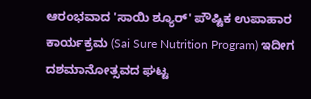ಆರಂಭವಾದ 'ಸಾಯಿ ಶ್ಯೂರ್' ಪೌಷ್ಟಿಕ ಉಪಾಹಾರ ಕಾರ್ಯಕ್ರಮ (Sai Sure Nutrition Program) ಇದೀಗ ದಶಮಾನೋತ್ಸವದ ಘಟ್ಟ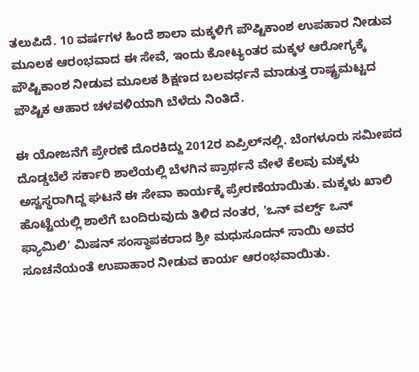ತಲುಪಿದೆ. 10 ವರ್ಷಗಳ ಹಿಂದೆ ಶಾಲಾ ಮಕ್ಕಳಿಗೆ ಪೌಷ್ಟಿಕಾಂಶ ಉಪಹಾರ ನೀಡುವ ಮೂಲಕ ಆರಂಭವಾದ ಈ ಸೇವೆ, ಇಂದು ಕೋಟ್ಯಂತರ ಮಕ್ಕಳ ಆರೋಗ್ಯಕ್ಕೆ ಪೌಷ್ಟಿಕಾಂಶ ನೀಡುವ ಮೂಲಕ ಶಿಕ್ಷಣದ ಬಲವರ್ಧನೆ ಮಾಡುತ್ತ ರಾಷ್ಟ್ರಮಟ್ಟದ ಪೌಷ್ಟಿಕ ಆಹಾರ ಚಳವಳಿಯಾಗಿ ಬೆಳೆದು ನಿಂತಿದೆ.

ಈ ಯೋಜನೆಗೆ ಪ್ರೇರಣೆ ದೊರಕಿದ್ದು 2012ರ ಏಪ್ರಿಲ್‌ನಲ್ಲಿ. ಬೆಂಗಳೂರು ಸಮೀಪದ ದೊಡ್ಡಬೆಲೆ ಸರ್ಕಾರಿ ಶಾಲೆಯಲ್ಲಿ ಬೆಳಗಿನ ಪ್ರಾರ್ಥನೆ ವೇಳೆ ಕೆಲವು ಮಕ್ಕಳು ಅಸ್ವಸ್ಥರಾಗಿದ್ದ ಘಟನೆ ಈ ಸೇವಾ ಕಾರ್ಯಕ್ಕೆ ಪ್ರೇರಣೆಯಾಯಿತು. ಮಕ್ಕಳು ಖಾಲಿ ಹೊಟ್ಟೆಯಲ್ಲಿ ಶಾಲೆಗೆ ಬಂದಿರುವುದು ತಿಳಿದ ನಂತರ, 'ಒನ್ ವರ್ಲ್ಡ್ ಒನ್ ಫ್ಯಾಮಿಲಿ' ಮಿಷನ್ ಸಂಸ್ಥಾಪಕರಾದ ಶ್ರೀ ಮಧುಸೂದನ್ ಸಾಯಿ ಅವರ ಸೂಚನೆಯಂತೆ ಉಪಾಹಾರ ನೀಡುವ ಕಾರ್ಯ ಆರಂಭವಾಯಿತು.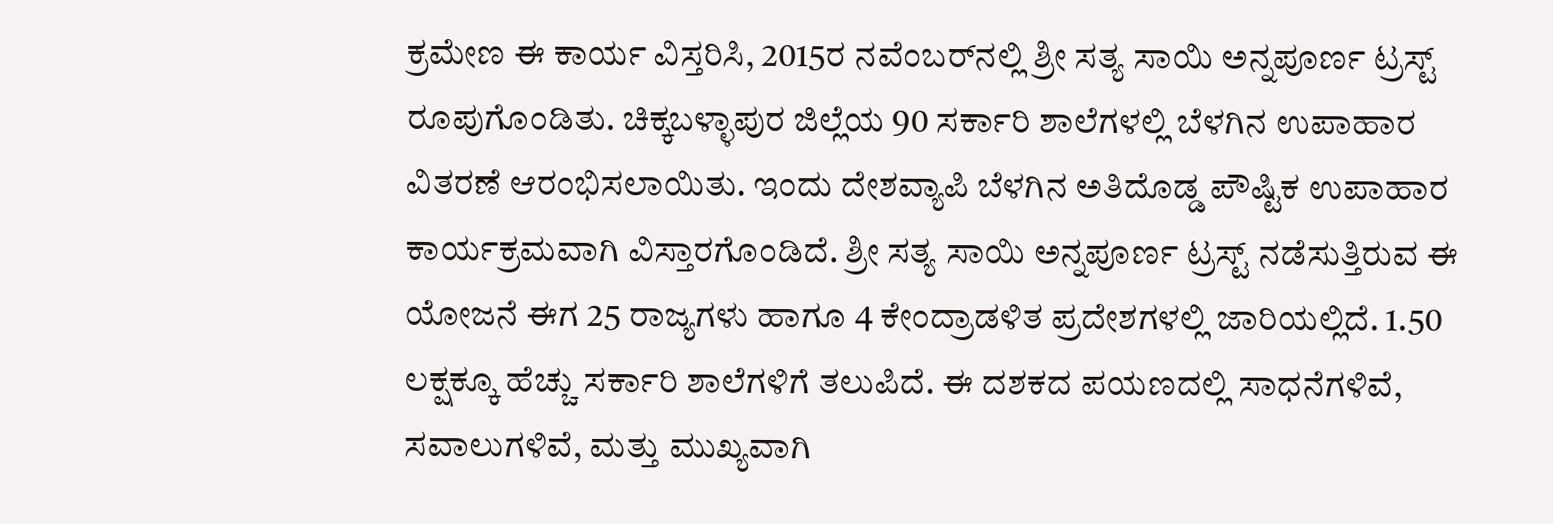ಕ್ರಮೇಣ ಈ ಕಾರ್ಯ ವಿಸ್ತರಿಸಿ, 2015ರ ನವೆಂಬರ್‌ನಲ್ಲಿ ಶ್ರೀ ಸತ್ಯ ಸಾಯಿ ಅನ್ನಪೂರ್ಣ ಟ್ರಸ್ಟ್ ರೂಪುಗೊಂಡಿತು. ಚಿಕ್ಕಬಳ್ಳಾಪುರ ಜಿಲ್ಲೆಯ 90 ಸರ್ಕಾರಿ ಶಾಲೆಗಳಲ್ಲಿ ಬೆಳಗಿನ ಉಪಾಹಾರ ವಿತರಣೆ ಆರಂಭಿಸಲಾಯಿತು. ಇಂದು ದೇಶವ್ಯಾಪಿ ಬೆಳಗಿನ ಅತಿದೊಡ್ಡ ಪೌಷ್ಟಿಕ ಉಪಾಹಾರ ಕಾರ್ಯಕ್ರಮವಾಗಿ ವಿಸ್ತಾರಗೊಂಡಿದೆ. ಶ್ರೀ ಸತ್ಯ ಸಾಯಿ ಅನ್ನಪೂರ್ಣ ಟ್ರಸ್ಟ್ ನಡೆಸುತ್ತಿರುವ ಈ ಯೋಜನೆ ಈಗ 25 ರಾಜ್ಯಗಳು ಹಾಗೂ 4 ಕೇಂದ್ರಾಡಳಿತ ಪ್ರದೇಶಗಳಲ್ಲಿ ಜಾರಿಯಲ್ಲಿದೆ. 1.50 ಲಕ್ಷಕ್ಕೂ ಹೆಚ್ಚು ಸರ್ಕಾರಿ ಶಾಲೆಗಳಿಗೆ ತಲುಪಿದೆ. ಈ ದಶಕದ ಪಯಣದಲ್ಲಿ ಸಾಧನೆಗಳಿವೆ, ಸವಾಲುಗಳಿವೆ, ಮತ್ತು ಮುಖ್ಯವಾಗಿ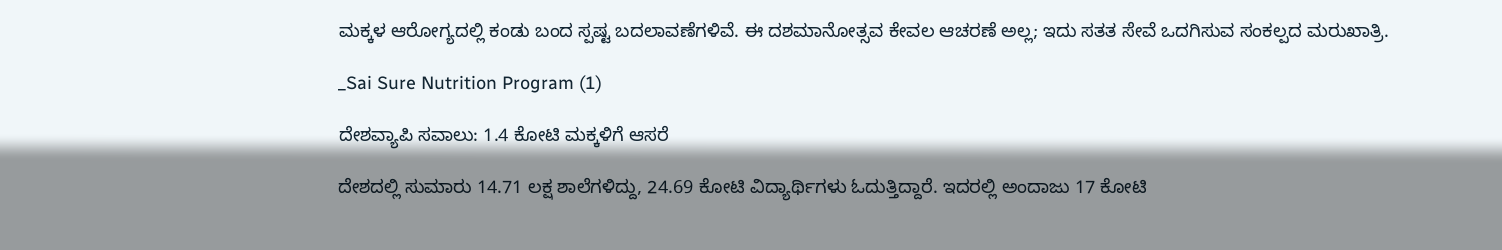ಮಕ್ಕಳ ಆರೋಗ್ಯದಲ್ಲಿ ಕಂಡು ಬಂದ ಸ್ಪಷ್ಟ ಬದಲಾವಣೆಗಳಿವೆ. ಈ ದಶಮಾನೋತ್ಸವ ಕೇವಲ ಆಚರಣೆ ಅಲ್ಲ; ಇದು ಸತತ ಸೇವೆ ಒದಗಿಸುವ ಸಂಕಲ್ಪದ ಮರುಖಾತ್ರಿ.

_Sai Sure Nutrition Program (1)

ದೇಶವ್ಯಾಪಿ ಸವಾಲು: 1.4 ಕೋಟಿ ಮಕ್ಕಳಿಗೆ ಆಸರೆ

ದೇಶದಲ್ಲಿ ಸುಮಾರು 14.71 ಲಕ್ಷ ಶಾಲೆಗಳಿದ್ದು, 24.69 ಕೋಟಿ ವಿದ್ಯಾರ್ಥಿಗಳು ಓದುತ್ತಿದ್ದಾರೆ. ಇದರಲ್ಲಿ ಅಂದಾಜು 17 ಕೋಟಿ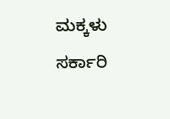ಮಕ್ಕಳು ಸರ್ಕಾರಿ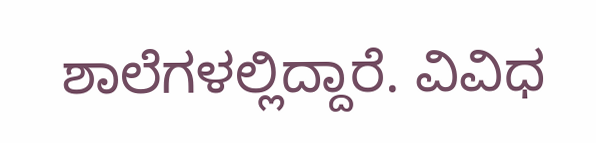ಶಾಲೆಗಳಲ್ಲಿದ್ದಾರೆ. ವಿವಿಧ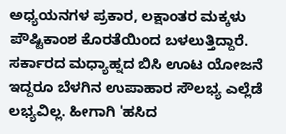ಅಧ್ಯಯನಗಳ ಪ್ರಕಾರ, ಲಕ್ಷಾಂತರ ಮಕ್ಕಳು ಪೌಷ್ಟಿಕಾಂಶ ಕೊರತೆಯಿಂದ ಬಳಲುತ್ತಿದ್ದಾರೆ. ಸರ್ಕಾರದ ಮಧ್ಯಾಹ್ನದ ಬಿಸಿ ಊಟ ಯೋಜನೆ ಇದ್ದರೂ ಬೆಳಗಿನ ಉಪಾಹಾರ ಸೌಲಭ್ಯ ಎಲ್ಲೆಡೆ ಲಭ್ಯವಿಲ್ಲ. ಹೀಗಾಗಿ 'ಹಸಿದ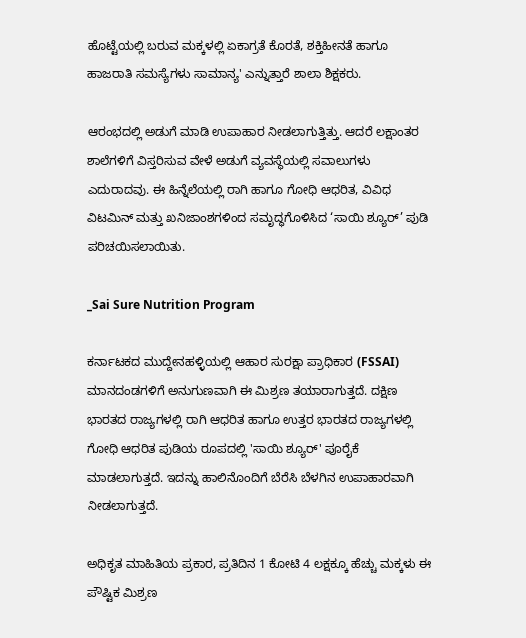ಹೊಟ್ಟೆಯಲ್ಲಿ ಬರುವ ಮಕ್ಕಳಲ್ಲಿ ಏಕಾಗ್ರತೆ ಕೊರತೆ, ಶಕ್ತಿಹೀನತೆ ಹಾಗೂ ಹಾಜರಾತಿ ಸಮಸ್ಯೆಗಳು ಸಾಮಾನ್ಯ' ಎನ್ನುತ್ತಾರೆ ಶಾಲಾ ಶಿಕ್ಷಕರು.

ಆರಂಭದಲ್ಲಿ ಅಡುಗೆ ಮಾಡಿ ಉಪಾಹಾರ ನೀಡಲಾಗುತ್ತಿತ್ತು. ಆದರೆ ಲಕ್ಷಾಂತರ ಶಾಲೆಗಳಿಗೆ ವಿಸ್ತರಿಸುವ ವೇಳೆ ಅಡುಗೆ ವ್ಯವಸ್ಥೆಯಲ್ಲಿ ಸವಾಲುಗಳು ಎದುರಾದವು. ಈ ಹಿನ್ನೆಲೆಯಲ್ಲಿ ರಾಗಿ ಹಾಗೂ ಗೋಧಿ ಆಧರಿತ, ವಿವಿಧ ವಿಟಮಿನ್ ಮತ್ತು ಖನಿಜಾಂಶಗಳಿಂದ ಸಮೃದ್ಧಗೊಳಿಸಿದ ‘ಸಾಯಿ ಶ್ಯೂರ್’ ಪುಡಿ ಪರಿಚಯಿಸಲಾಯಿತು.

_Sai Sure Nutrition Program

ಕರ್ನಾಟಕದ ಮುದ್ದೇನಹಳ್ಳಿಯಲ್ಲಿ ಆಹಾರ ಸುರಕ್ಷಾ ಪ್ರಾಧಿಕಾರ (FSSAI) ಮಾನದಂಡಗಳಿಗೆ ಅನುಗುಣವಾಗಿ ಈ ಮಿಶ್ರಣ ತಯಾರಾಗುತ್ತದೆ. ದಕ್ಷಿಣ ಭಾರತದ ರಾಜ್ಯಗಳಲ್ಲಿ ರಾಗಿ ಆಧರಿತ ಹಾಗೂ ಉತ್ತರ ಭಾರತದ ರಾಜ್ಯಗಳಲ್ಲಿ ಗೋಧಿ ಆಧರಿತ ಪುಡಿಯ ರೂಪದಲ್ಲಿ 'ಸಾಯಿ ಶ್ಯೂರ್' ಪೂರೈಕೆ ಮಾಡಲಾಗುತ್ತದೆ. ಇದನ್ನು ಹಾಲಿನೊಂದಿಗೆ ಬೆರೆಸಿ ಬೆಳಗಿನ ಉಪಾಹಾರವಾಗಿ ನೀಡಲಾಗುತ್ತದೆ.

ಅಧಿಕೃತ ಮಾಹಿತಿಯ ಪ್ರಕಾರ, ಪ್ರತಿದಿನ 1 ಕೋಟಿ 4 ಲಕ್ಷಕ್ಕೂ ಹೆಚ್ಚು ಮಕ್ಕಳು ಈ ಪೌಷ್ಟಿಕ ಮಿಶ್ರಣ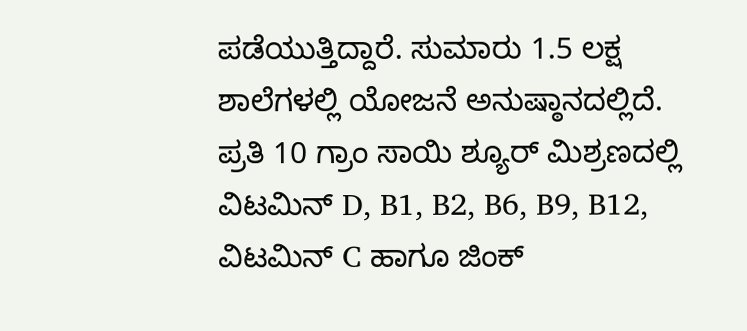ಪಡೆಯುತ್ತಿದ್ದಾರೆ. ಸುಮಾರು 1.5 ಲಕ್ಷ ಶಾಲೆಗಳಲ್ಲಿ ಯೋಜನೆ ಅನುಷ್ಠಾನದಲ್ಲಿದೆ. ಪ್ರತಿ 10 ಗ್ರಾಂ ಸಾಯಿ ಶ್ಯೂರ್ ಮಿಶ್ರಣದಲ್ಲಿ ವಿಟಮಿನ್ D, B1, B2, B6, B9, B12, ವಿಟಮಿನ್ C ಹಾಗೂ ಜಿಂಕ್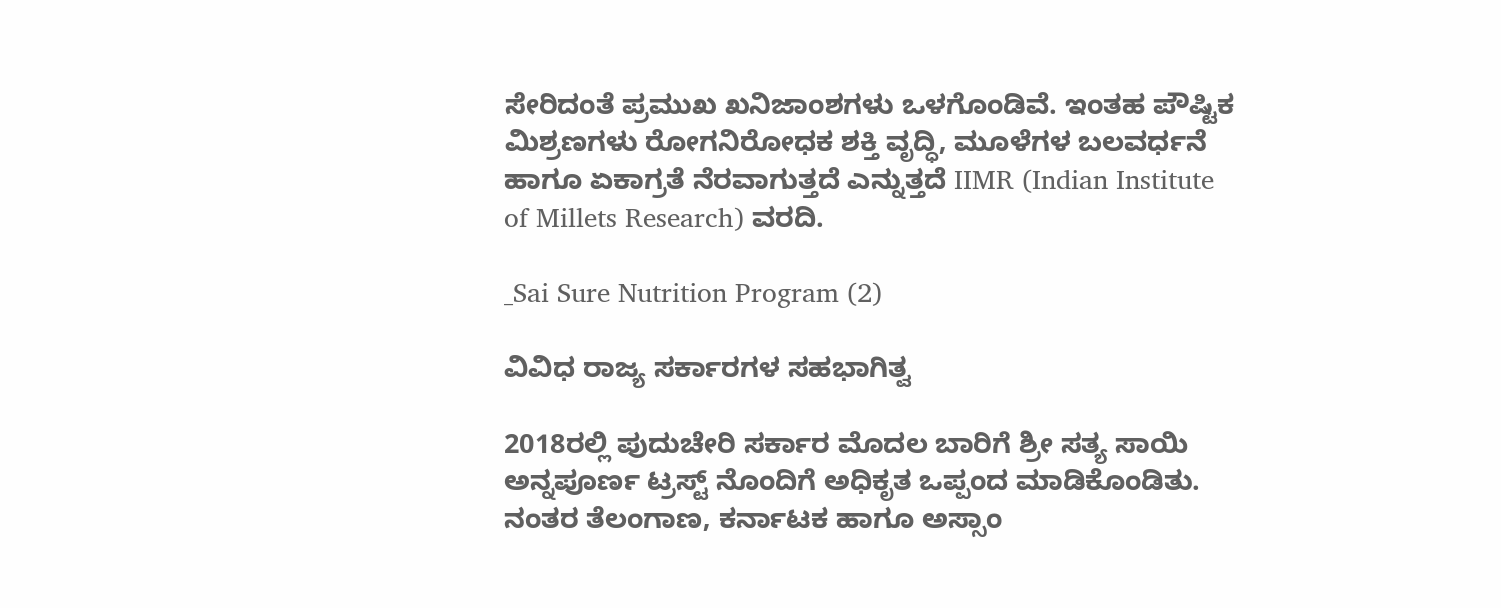ಸೇರಿದಂತೆ ಪ್ರಮುಖ ಖನಿಜಾಂಶಗಳು ಒಳಗೊಂಡಿವೆ. ಇಂತಹ ಪೌಷ್ಟಿಕ ಮಿಶ್ರಣಗಳು ರೋಗನಿರೋಧಕ ಶಕ್ತಿ ವೃದ್ಧಿ, ಮೂಳೆಗಳ ಬಲವರ್ಧನೆ ಹಾಗೂ ಏಕಾಗ್ರತೆ ನೆರವಾಗುತ್ತದೆ ಎನ್ನುತ್ತದೆ IIMR (Indian Institute of Millets Research) ವರದಿ.

_Sai Sure Nutrition Program (2)

ವಿವಿಧ ರಾಜ್ಯ ಸರ್ಕಾರಗಳ ಸಹಭಾಗಿತ್ವ

2018ರಲ್ಲಿ ಪುದುಚೇರಿ ಸರ್ಕಾರ ಮೊದಲ ಬಾರಿಗೆ ಶ್ರೀ ಸತ್ಯ ಸಾಯಿ ಅನ್ನಪೂರ್ಣ ಟ್ರಸ್ಟ್ ನೊಂದಿಗೆ ಅಧಿಕೃತ ಒಪ್ಪಂದ ಮಾಡಿಕೊಂಡಿತು. ನಂತರ ತೆಲಂಗಾಣ, ಕರ್ನಾಟಕ ಹಾಗೂ ಅಸ್ಸಾಂ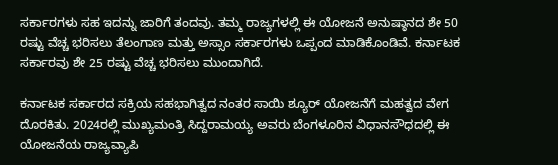ಸರ್ಕಾರಗಳು ಸಹ ಇದನ್ನು ಜಾರಿಗೆ ತಂದವು. ತಮ್ಮ ರಾಜ್ಯಗಳಲ್ಲಿ ಈ ಯೋಜನೆ ಅನುಷ್ಠಾನದ ಶೇ 50 ರಷ್ಟು ವೆಚ್ಚ ಭರಿಸಲು ತೆಲಂಗಾಣ ಮತ್ತು ಅಸ್ಸಾಂ ಸರ್ಕಾರಗಳು ಒಪ್ಪಂದ ಮಾಡಿಕೊಂಡಿವೆ. ಕರ್ನಾಟಕ ಸರ್ಕಾರವು ಶೇ 25 ರಷ್ಟು ವೆಚ್ಚ ಭರಿಸಲು ಮುಂದಾಗಿದೆ.

ಕರ್ನಾಟಕ ಸರ್ಕಾರದ ಸಕ್ರಿಯ ಸಹಭಾಗಿತ್ವದ ನಂತರ ಸಾಯಿ ಶ್ಯೂರ್ ಯೋಜನೆಗೆ ಮಹತ್ವದ ವೇಗ ದೊರಕಿತು. 2024ರಲ್ಲಿ ಮುಖ್ಯಮಂತ್ರಿ ಸಿದ್ದರಾಮಯ್ಯ ಅವರು ಬೆಂಗಳೂರಿನ ವಿಧಾನಸೌಧದಲ್ಲಿ ಈ ಯೋಜನೆಯ ರಾಜ್ಯವ್ಯಾಪಿ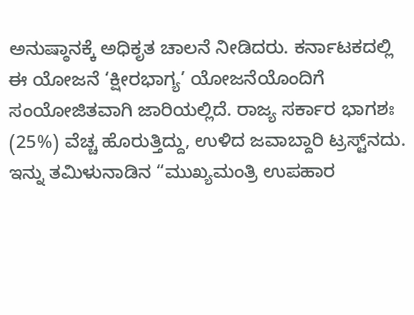ಅನುಷ್ಠಾನಕ್ಕೆ ಅಧಿಕೃತ ಚಾಲನೆ ನೀಡಿದರು. ಕರ್ನಾಟಕದಲ್ಲಿ ಈ ಯೋಜನೆ ‘ಕ್ಷೀರಭಾಗ್ಯ’ ಯೋಜನೆಯೊಂದಿಗೆ ಸಂಯೋಜಿತವಾಗಿ ಜಾರಿಯಲ್ಲಿದೆ. ರಾಜ್ಯ ಸರ್ಕಾರ ಭಾಗಶಃ (25%) ವೆಚ್ಚ ಹೊರುತ್ತಿದ್ದು, ಉಳಿದ ಜವಾಬ್ದಾರಿ ಟ್ರಸ್ಟ್‌ನದು. ಇನ್ನು ತಮಿಳುನಾಡಿನ “ಮುಖ್ಯಮಂತ್ರಿ ಉಪಹಾರ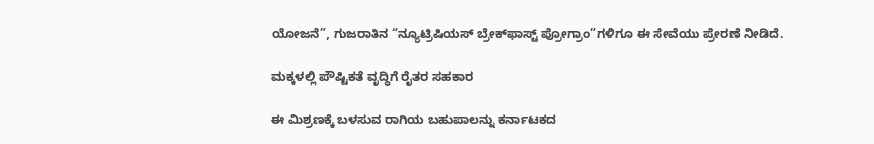ಯೋಜನೆ”, ಗುಜರಾತಿನ “ನ್ಯೂಟ್ರಿಷಿಯಸ್ ಬ್ರೇಕ್‌ಫಾಸ್ಟ್ ಪ್ರೋಗ್ರಾಂ”ಗಳಿಗೂ ಈ ಸೇವೆಯು ಪ್ರೇರಣೆ ನೀಡಿದೆ.

ಮಕ್ಕಳಲ್ಲಿ ಪೌಷ್ಟಿಕತೆ ವೃದ್ಧಿಗೆ ರೈತರ ಸಹಕಾರ

ಈ ಮಿಶ್ರಣಕ್ಕೆ ಬಳಸುವ ರಾಗಿಯ ಬಹುಪಾಲನ್ನು ಕರ್ನಾಟಕದ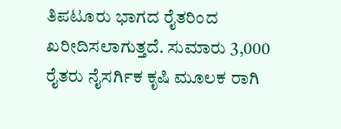ತಿಪಟೂರು ಭಾಗದ ರೈತರಿಂದ ಖರೀದಿಸಲಾಗುತ್ತದೆ. ಸುಮಾರು 3,000 ರೈತರು ನೈಸರ್ಗಿಕ ಕೃಷಿ ಮೂಲಕ ರಾಗಿ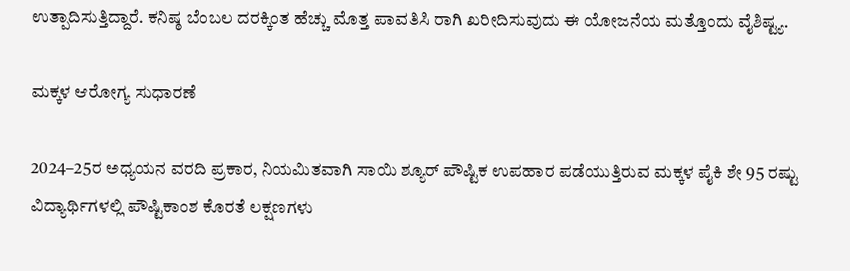ಉತ್ಪಾದಿಸುತ್ತಿದ್ದಾರೆ. ಕನಿಷ್ಠ ಬೆಂಬಲ ದರಕ್ಕಿಂತ ಹೆಚ್ಚು ಮೊತ್ತ ಪಾವತಿಸಿ ರಾಗಿ ಖರೀದಿಸುವುದು ಈ ಯೋಜನೆಯ ಮತ್ತೊಂದು ವೈಶಿಷ್ಟ್ಯ.

ಮಕ್ಕಳ ಆರೋಗ್ಯ ಸುಧಾರಣೆ

2024–25ರ ಅಧ್ಯಯನ ವರದಿ ಪ್ರಕಾರ, ನಿಯಮಿತವಾಗಿ ಸಾಯಿ ಶ್ಯೂರ್ ಪೌಷ್ಟಿಕ ಉಪಹಾರ ಪಡೆಯುತ್ತಿರುವ ಮಕ್ಕಳ ಪೈಕಿ ಶೇ 95 ರಷ್ಟು ವಿದ್ಯಾರ್ಥಿಗಳಲ್ಲಿ ಪೌಷ್ಟಿಕಾಂಶ ಕೊರತೆ ಲಕ್ಷಣಗಳು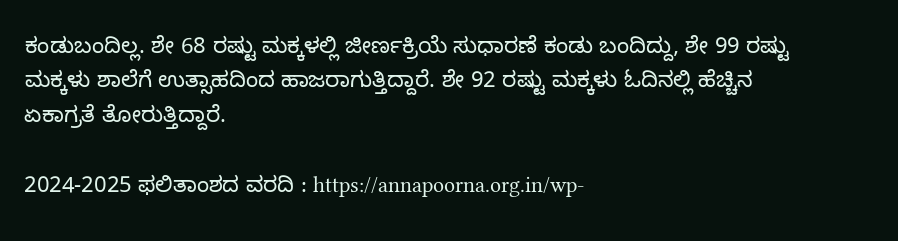ಕಂಡುಬಂದಿಲ್ಲ. ಶೇ 68 ರಷ್ಟು ಮಕ್ಕಳಲ್ಲಿ ಜೀರ್ಣಕ್ರಿಯೆ ಸುಧಾರಣೆ ಕಂಡು ಬಂದಿದ್ದು, ಶೇ 99 ರಷ್ಟು ಮಕ್ಕಳು ಶಾಲೆಗೆ ಉತ್ಸಾಹದಿಂದ ಹಾಜರಾಗುತ್ತಿದ್ದಾರೆ. ಶೇ 92 ರಷ್ಟು ಮಕ್ಕಳು ಓದಿನಲ್ಲಿ ಹೆಚ್ಚಿನ ಏಕಾಗ್ರತೆ ತೋರುತ್ತಿದ್ದಾರೆ.

2024-2025 ಫಲಿತಾಂಶದ ವರದಿ : https://annapoorna.org.in/wp-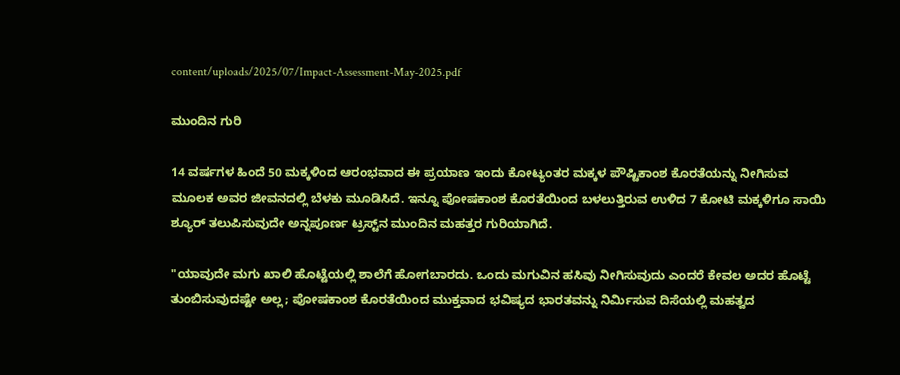content/uploads/2025/07/Impact-Assessment-May-2025.pdf

ಮುಂದಿನ ಗುರಿ

14 ವರ್ಷಗಳ ಹಿಂದೆ 50 ಮಕ್ಕಳಿಂದ ಆರಂಭವಾದ ಈ ಪ್ರಯಾಣ ಇಂದು ಕೋಟ್ಯಂತರ ಮಕ್ಕಳ ಪೌಷ್ಟಿಕಾಂಶ ಕೊರತೆಯನ್ನು ನೀಗಿಸುವ ಮೂಲಕ ಅವರ ಜೀವನದಲ್ಲಿ ಬೆಳಕು ಮೂಡಿಸಿದೆ. ಇನ್ನೂ ಪೋಷಕಾಂಶ ಕೊರತೆಯಿಂದ ಬಳಲುತ್ತಿರುವ ಉಳಿದ 7 ಕೋಟಿ ಮಕ್ಕಳಿಗೂ ಸಾಯಿ ಶ್ಯೂರ್ ತಲುಪಿಸುವುದೇ ಅನ್ನಪೂರ್ಣ ಟ್ರಸ್ಟ್‌ನ ಮುಂದಿನ ಮಹತ್ತರ ಗುರಿಯಾಗಿದೆ.

"ಯಾವುದೇ ಮಗು ಖಾಲಿ ಹೊಟ್ಟೆಯಲ್ಲಿ ಶಾಲೆಗೆ ಹೋಗಬಾರದು. ಒಂದು ಮಗುವಿನ ಹಸಿವು ನೀಗಿಸುವುದು ಎಂದರೆ ಕೇವಲ ಅದರ ಹೊಟ್ಟೆ ತುಂಬಿಸುವುದಷ್ಟೇ ಅಲ್ಲ; ಪೋಷಕಾಂಶ ಕೊರತೆಯಿಂದ ಮುಕ್ತವಾದ ಭವಿಷ್ಯದ ಭಾರತವನ್ನು ನಿರ್ಮಿಸುವ ದಿಸೆಯಲ್ಲಿ ಮಹತ್ವದ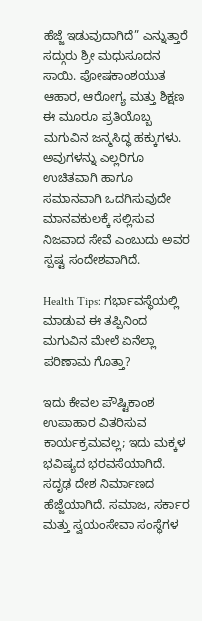ಹೆಜ್ಜೆ ಇಡುವುದಾಗಿದೆ” ಎನ್ನುತ್ತಾರೆ ಸದ್ಗುರು ಶ್ರೀ ಮಧುಸೂದನ ಸಾಯಿ. ಪೋಷಕಾಂಶಯುತ ಆಹಾರ, ಆರೋಗ್ಯ ಮತ್ತು ಶಿಕ್ಷಣ ಈ ಮೂರೂ ಪ್ರತಿಯೊಬ್ಬ ಮಗುವಿನ ಜನ್ಮಸಿದ್ಧ ಹಕ್ಕುಗಳು. ಅವುಗಳನ್ನು ಎಲ್ಲರಿಗೂ ಉಚಿತವಾಗಿ ಹಾಗೂ ಸಮಾನವಾಗಿ ಒದಗಿಸುವುದೇ ಮಾನವಕುಲಕ್ಕೆ ಸಲ್ಲಿಸುವ ನಿಜವಾದ ಸೇವೆ ಎಂಬುದು ಅವರ ಸ್ಪಷ್ಟ ಸಂದೇಶವಾಗಿದೆ.

Health Tips: ಗರ್ಭಾವಸ್ಥೆಯಲ್ಲಿ ಮಾಡುವ ಈ ತಪ್ಪಿನಿಂದ ಮಗುವಿನ ಮೇಲೆ ಏನೆಲ್ಲಾ ಪರಿಣಾಮ ಗೊತ್ತಾ?

ಇದು ಕೇವಲ ಪೌಷ್ಟಿಕಾಂಶ ಉಪಾಹಾರ ವಿತರಿಸುವ ಕಾರ್ಯಕ್ರಮವಲ್ಲ; ಇದು ಮಕ್ಕಳ ಭವಿಷ್ಯದ ಭರವಸೆಯಾಗಿದೆ. ಸದೃಢ ದೇಶ ನಿರ್ಮಾಣದ ಹೆಜ್ಜೆಯಾಗಿದೆ. ಸಮಾಜ, ಸರ್ಕಾರ ಮತ್ತು ಸ್ವಯಂಸೇವಾ ಸಂಸ್ಥೆಗಳ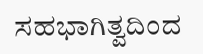ಸಹಭಾಗಿತ್ವದಿಂದ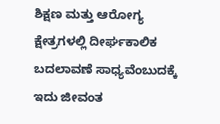ಶಿಕ್ಷಣ ಮತ್ತು ಆರೋಗ್ಯ ಕ್ಷೇತ್ರಗಳಲ್ಲಿ ದೀರ್ಘಕಾಲಿಕ ಬದಲಾವಣೆ ಸಾಧ್ಯವೆಂಬುದಕ್ಕೆ ಇದು ಜೀವಂತ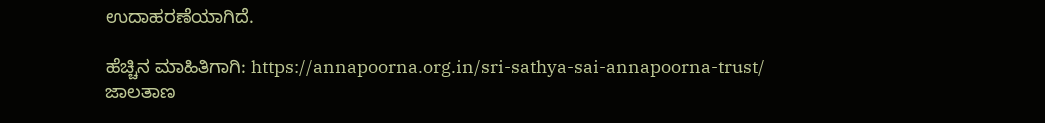ಉದಾಹರಣೆಯಾಗಿದೆ.

ಹೆಚ್ಚಿನ ಮಾಹಿತಿಗಾಗಿ: https://annapoorna.org.in/sri-sathya-sai-annapoorna-trust/ ಜಾಲತಾಣ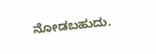ನೋಡಬಹುದು.